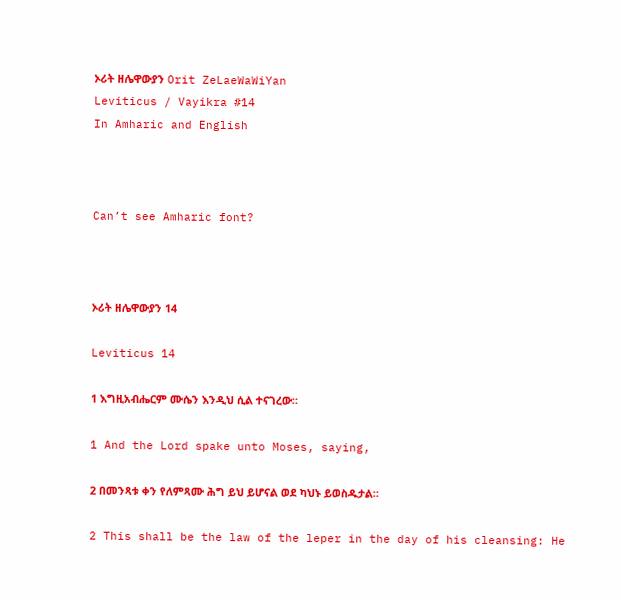ኦሪት ዘሌዋውያን Orit ZeLaeWaWiYan
Leviticus / Vayikra #14
In Amharic and English



Can’t see Amharic font?



ኦሪት ዘሌዋውያን 14

Leviticus 14

1 እግዚአብሔርም ሙሴን እንዲህ ሲል ተናገረው።

1 And the Lord spake unto Moses, saying,

2 በመንጻቱ ቀን የለምጻሙ ሕግ ይህ ይሆናል ወደ ካህኑ ይወስዱታል።

2 This shall be the law of the leper in the day of his cleansing: He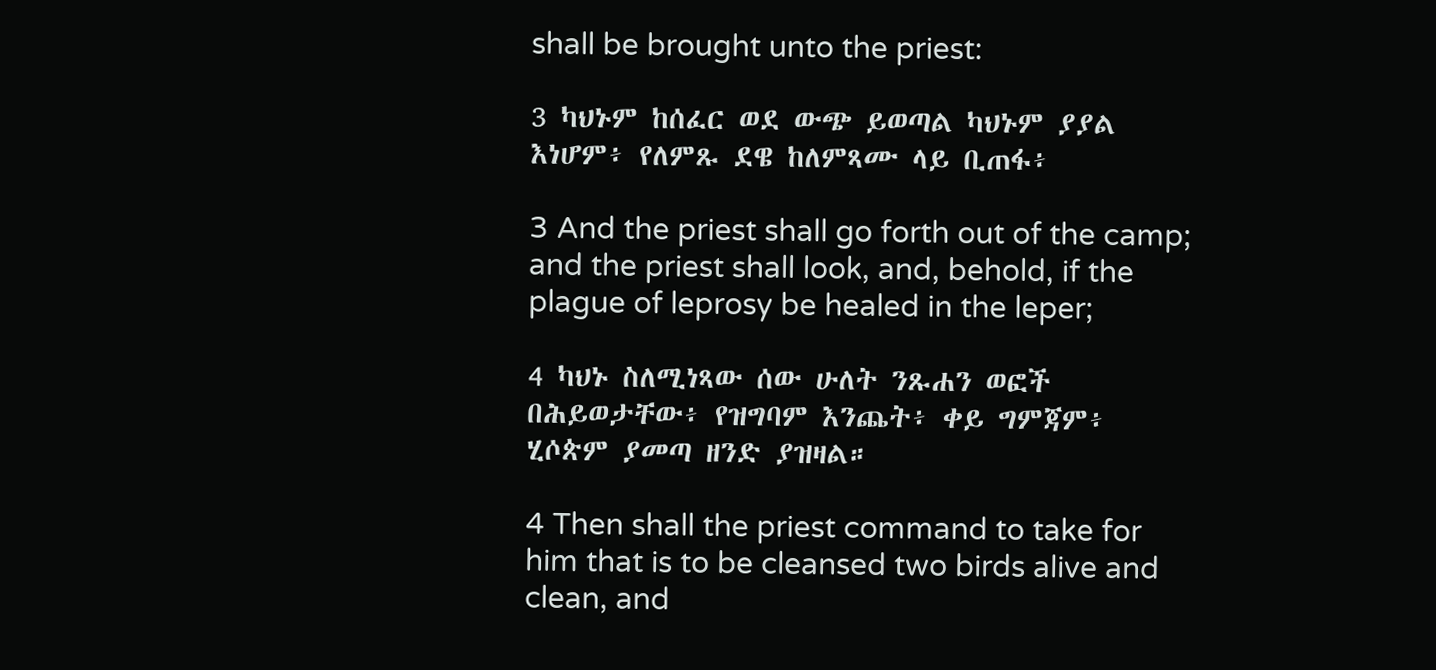shall be brought unto the priest:

3 ካህኑም ከሰፈር ወደ ውጭ ይወጣል ካህኑም ያያል እነሆም፥ የለምጹ ደዌ ከለምጻሙ ላይ ቢጠፋ፥

3 And the priest shall go forth out of the camp; and the priest shall look, and, behold, if the plague of leprosy be healed in the leper;

4 ካህኑ ስለሚነጻው ሰው ሁለት ንጹሐን ወፎች በሕይወታቸው፥ የዝግባም እንጨት፥ ቀይ ግምጃም፥ ሂሶጵም ያመጣ ዘንድ ያዝዛል።

4 Then shall the priest command to take for him that is to be cleansed two birds alive and clean, and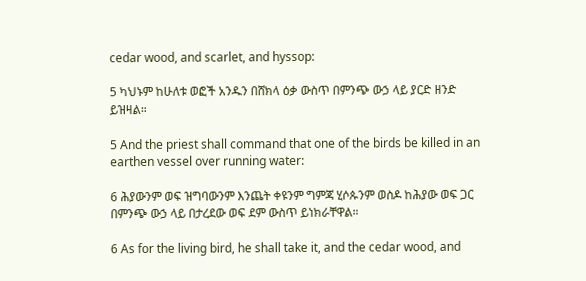cedar wood, and scarlet, and hyssop:

5 ካህኑም ከሁለቱ ወፎች አንዱን በሸክላ ዕቃ ውስጥ በምንጭ ውኃ ላይ ያርድ ዘንድ ይዝዛል።

5 And the priest shall command that one of the birds be killed in an earthen vessel over running water:

6 ሕያውንም ወፍ ዝግባውንም እንጨት ቀዩንም ግምጃ ሂሶጱንም ወስዶ ከሕያው ወፍ ጋር በምንጭ ውኃ ላይ በታረደው ወፍ ደም ውስጥ ይነክራቸዋል።

6 As for the living bird, he shall take it, and the cedar wood, and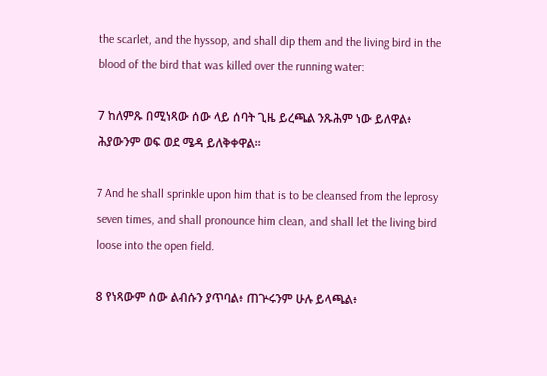the scarlet, and the hyssop, and shall dip them and the living bird in the blood of the bird that was killed over the running water:

7 ከለምጹ በሚነጻው ሰው ላይ ሰባት ጊዜ ይረጫል ንጹሕም ነው ይለዋል፥ ሕያውንም ወፍ ወደ ሜዳ ይለቅቀዋል።

7 And he shall sprinkle upon him that is to be cleansed from the leprosy seven times, and shall pronounce him clean, and shall let the living bird loose into the open field.

8 የነጻውም ሰው ልብሱን ያጥባል፥ ጠጕሩንም ሁሉ ይላጫል፥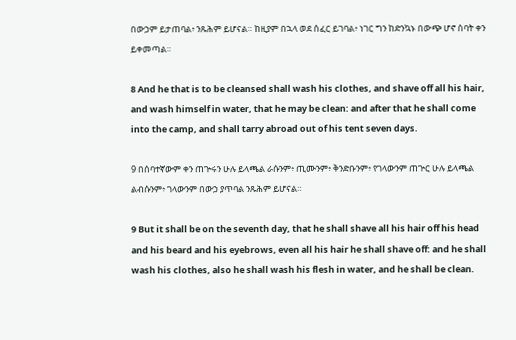በውኃም ይታጠባል፥ ንጹሕም ይሆናል። ከዚያም በኋላ ወደ ሰፈር ይገባል፥ ነገር ግን ከድንኳኑ በውጭ ሆኖ ሰባት ቀን ይቀመጣል።

8 And he that is to be cleansed shall wash his clothes, and shave off all his hair, and wash himself in water, that he may be clean: and after that he shall come into the camp, and shall tarry abroad out of his tent seven days.

9 በሰባተኛውም ቀን ጠጕሩን ሁሉ ይላጫል ራሱንም፥ ጢሙንም፥ ቅንድቡንም፥ የገላውንም ጠጕር ሁሉ ይላጫል ልብሱንም፥ ገላውንም በውኃ ያጥባል ንጹሕም ይሆናል።

9 But it shall be on the seventh day, that he shall shave all his hair off his head and his beard and his eyebrows, even all his hair he shall shave off: and he shall wash his clothes, also he shall wash his flesh in water, and he shall be clean.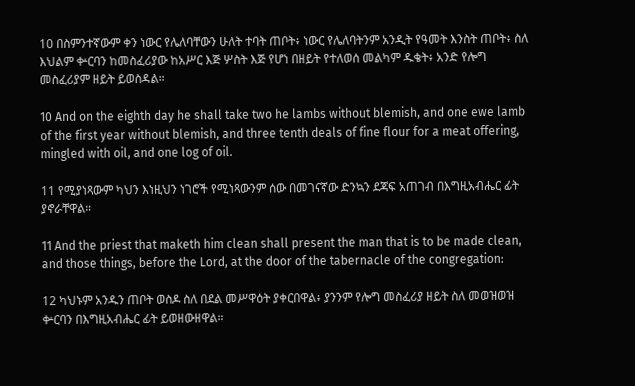10 በስምንተኛውም ቀን ነውር የሌለባቸውን ሁለት ተባት ጠቦት፥ ነውር የሌለባትንም አንዲት የዓመት እንስት ጠቦት፥ ስለ እህልም ቍርባን ከመስፈሪያው ከአሥር እጅ ሦስት እጅ የሆነ በዘይት የተለወሰ መልካም ዱቄት፥ አንድ የሎግ መስፈሪያም ዘይት ይወስዳል።

10 And on the eighth day he shall take two he lambs without blemish, and one ewe lamb of the first year without blemish, and three tenth deals of fine flour for a meat offering, mingled with oil, and one log of oil.

11 የሚያነጻውም ካህን እነዚህን ነገሮች የሚነጻውንም ሰው በመገናኛው ድንኳን ደጃፍ አጠገብ በእግዚአብሔር ፊት ያኖራቸዋል።

11 And the priest that maketh him clean shall present the man that is to be made clean, and those things, before the Lord, at the door of the tabernacle of the congregation:

12 ካህኑም አንዱን ጠቦት ወስዶ ስለ በደል መሥዋዕት ያቀርበዋል፥ ያንንም የሎግ መስፈሪያ ዘይት ስለ መወዝወዝ ቍርባን በእግዚአብሔር ፊት ይወዘውዘዋል።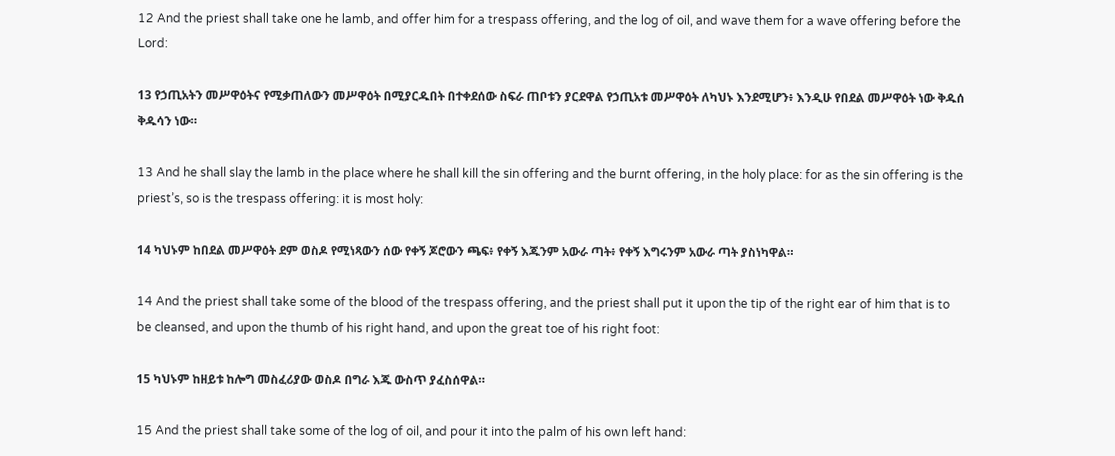12 And the priest shall take one he lamb, and offer him for a trespass offering, and the log of oil, and wave them for a wave offering before the Lord:

13 የኃጢአትን መሥዋዕትና የሚቃጠለውን መሥዋዕት በሚያርዱበት በተቀደሰው ስፍራ ጠቦቱን ያርደዋል የኃጢአቱ መሥዋዕት ለካህኑ እንደሚሆን፥ እንዲሁ የበደል መሥዋዕት ነው ቅዱሰ ቅዱሳን ነው።

13 And he shall slay the lamb in the place where he shall kill the sin offering and the burnt offering, in the holy place: for as the sin offering is the priest’s, so is the trespass offering: it is most holy:

14 ካህኑም ከበደል መሥዋዕት ደም ወስዶ የሚነጻውን ሰው የቀኝ ጆሮውን ጫፍ፥ የቀኝ እጁንም አውራ ጣት፥ የቀኝ እግሩንም አውራ ጣት ያስነካዋል።

14 And the priest shall take some of the blood of the trespass offering, and the priest shall put it upon the tip of the right ear of him that is to be cleansed, and upon the thumb of his right hand, and upon the great toe of his right foot:

15 ካህኑም ከዘይቱ ከሎግ መስፈሪያው ወስዶ በግራ እጁ ውስጥ ያፈስሰዋል።

15 And the priest shall take some of the log of oil, and pour it into the palm of his own left hand: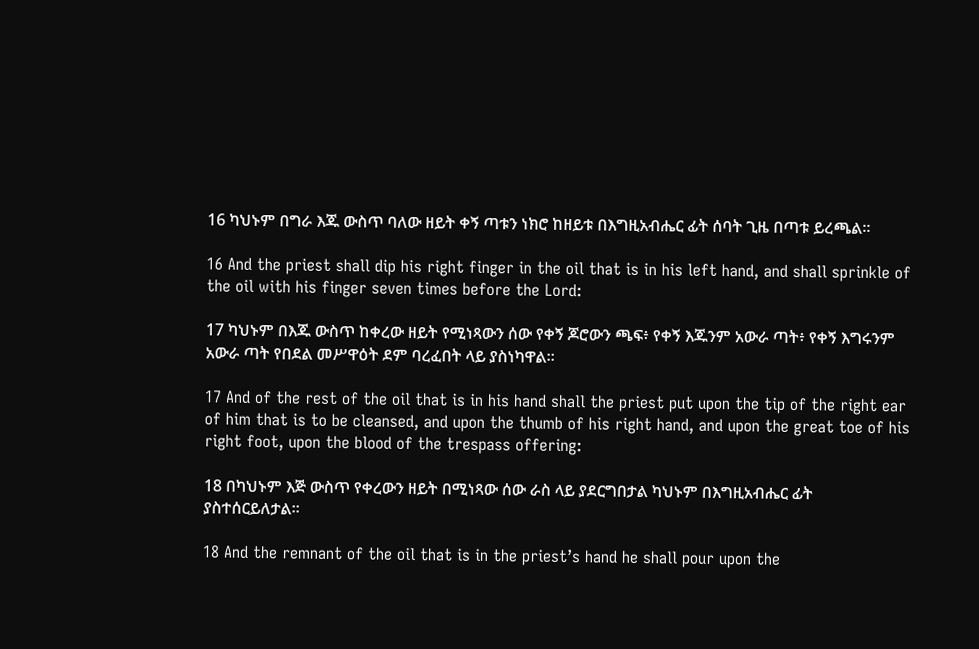16 ካህኑም በግራ እጁ ውስጥ ባለው ዘይት ቀኝ ጣቱን ነክሮ ከዘይቱ በእግዚአብሔር ፊት ሰባት ጊዜ በጣቱ ይረጫል።

16 And the priest shall dip his right finger in the oil that is in his left hand, and shall sprinkle of the oil with his finger seven times before the Lord:

17 ካህኑም በእጁ ውስጥ ከቀረው ዘይት የሚነጻውን ሰው የቀኝ ጆሮውን ጫፍ፥ የቀኝ እጁንም አውራ ጣት፥ የቀኝ እግሩንም አውራ ጣት የበደል መሥዋዕት ደም ባረፈበት ላይ ያስነካዋል።

17 And of the rest of the oil that is in his hand shall the priest put upon the tip of the right ear of him that is to be cleansed, and upon the thumb of his right hand, and upon the great toe of his right foot, upon the blood of the trespass offering:

18 በካህኑም እጅ ውስጥ የቀረውን ዘይት በሚነጻው ሰው ራስ ላይ ያደርግበታል ካህኑም በእግዚአብሔር ፊት ያስተሰርይለታል።

18 And the remnant of the oil that is in the priest’s hand he shall pour upon the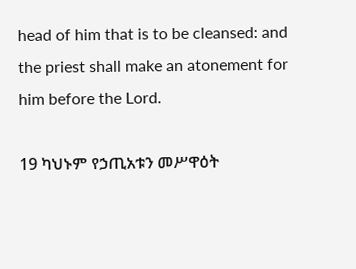head of him that is to be cleansed: and the priest shall make an atonement for him before the Lord.

19 ካህኑም የኃጢአቱን መሥዋዕት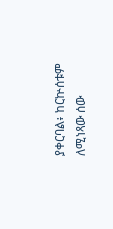ያቀርባል፥ ከርኵሰቱም ለሚነጻው ሰው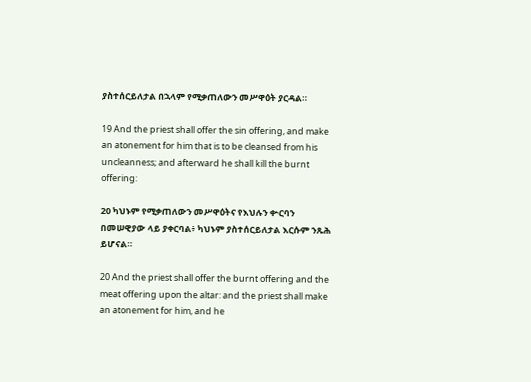ያስተሰርይለታል በኋላም የሚቃጠለውን መሥዋዕት ያርዳል።

19 And the priest shall offer the sin offering, and make an atonement for him that is to be cleansed from his uncleanness; and afterward he shall kill the burnt offering:

20 ካህኑም የሚቃጠለውን መሥዋዕትና የእህሉን ቍርባን በመሠዊያው ላይ ያቀርባል፥ ካህኑም ያስተሰርይለታል እርሱም ንጹሕ ይሆናል።

20 And the priest shall offer the burnt offering and the meat offering upon the altar: and the priest shall make an atonement for him, and he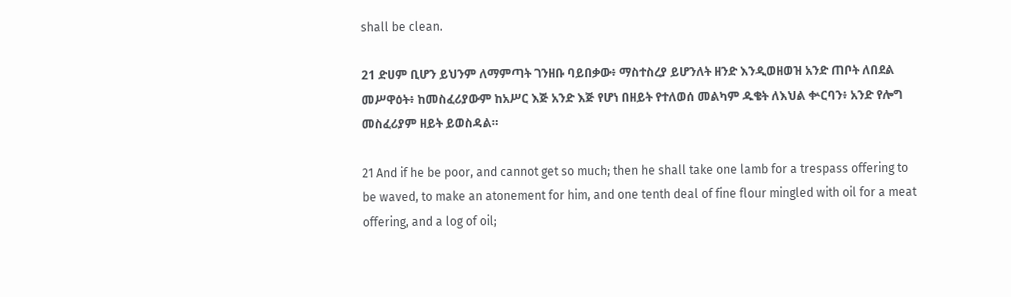shall be clean.

21 ድሀም ቢሆን ይህንም ለማምጣት ገንዘቡ ባይበቃው፥ ማስተስረያ ይሆንለት ዘንድ እንዲወዘወዝ አንድ ጠቦት ለበደል መሥዋዕት፥ ከመስፈሪያውም ከአሥር እጅ አንድ እጅ የሆነ በዘይት የተለወሰ መልካም ዱቄት ለእህል ቍርባን፥ አንድ የሎግ መስፈሪያም ዘይት ይወስዳል።

21 And if he be poor, and cannot get so much; then he shall take one lamb for a trespass offering to be waved, to make an atonement for him, and one tenth deal of fine flour mingled with oil for a meat offering, and a log of oil;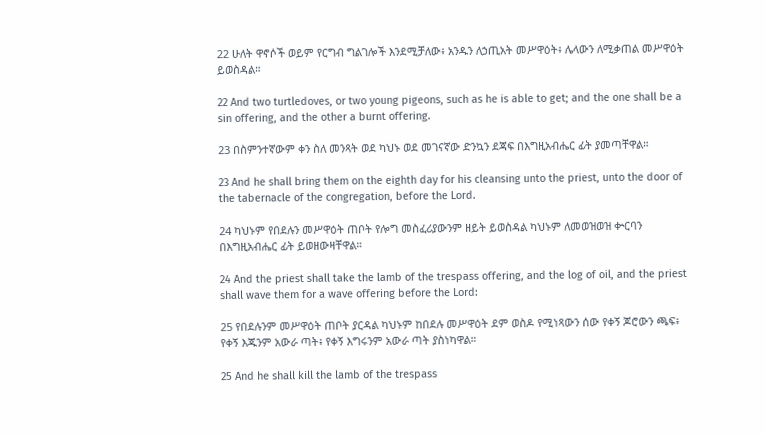22 ሁለት ዋኖሶች ወይም የርግብ ግልገሎች እንደሚቻለው፥ አንዱን ለኃጢአት መሥዋዕት፥ ሌላውን ለሚቃጠል መሥዋዕት ይወስዳል።

22 And two turtledoves, or two young pigeons, such as he is able to get; and the one shall be a sin offering, and the other a burnt offering.

23 በስምንተኛውም ቀን ስለ መንጻት ወደ ካህኑ ወደ መገናኛው ድንኳን ደጃፍ በእግዚአብሔር ፊት ያመጣቸዋል።

23 And he shall bring them on the eighth day for his cleansing unto the priest, unto the door of the tabernacle of the congregation, before the Lord.

24 ካህኑም የበደሉን መሥዋዕት ጠቦት የሎግ መስፈሪያውንም ዘይት ይወስዳል ካህኑም ለመወዝወዝ ቍርባን በእግዚአብሔር ፊት ይወዘውዛቸዋል።

24 And the priest shall take the lamb of the trespass offering, and the log of oil, and the priest shall wave them for a wave offering before the Lord:

25 የበደሉንም መሥዋዕት ጠቦት ያርዳል ካህኑም ከበደሉ መሥዋዕት ደም ወስዶ የሚነጻውን ሰው የቀኝ ጆሮውን ጫፍ፥ የቀኝ እጁንም አውራ ጣት፥ የቀኝ እግሩንም አውራ ጣት ያስነካዋል።

25 And he shall kill the lamb of the trespass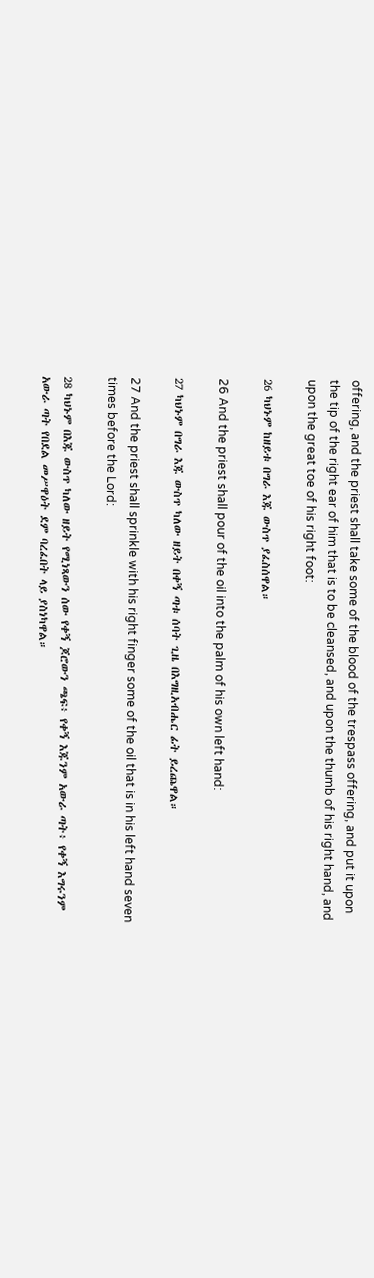offering, and the priest shall take some of the blood of the trespass offering, and put it upon the tip of the right ear of him that is to be cleansed, and upon the thumb of his right hand, and upon the great toe of his right foot:

26 ካህኑም ከዘይቱ በግራ እጁ ውስጥ ያፈስሰዋል።

26 And the priest shall pour of the oil into the palm of his own left hand:

27 ካህኑም በግራ እጁ ውስጥ ካለው ዘይት በቀኝ ጣቱ ሰባት ጊዜ በእግዚአብሔር ፊት ይረጨዋል።

27 And the priest shall sprinkle with his right finger some of the oil that is in his left hand seven times before the Lord:

28 ካህኑም በእጁ ውስጥ ካለው ዘይት የሚነጻውን ሰው የቀኝ ጆሮውን ጫፍ፥ የቀኝ እጁንም አውራ ጣት፥ የቀኝ እግሩንም አውራ ጣት የበደል መሥዋዕት ደም ባረፈበት ላይ ያስነካዋል።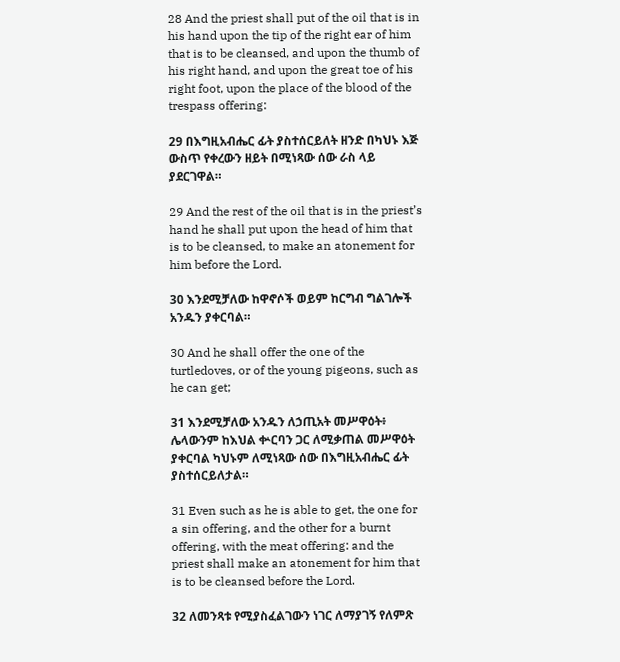28 And the priest shall put of the oil that is in his hand upon the tip of the right ear of him that is to be cleansed, and upon the thumb of his right hand, and upon the great toe of his right foot, upon the place of the blood of the trespass offering:

29 በእግዚአብሔር ፊት ያስተሰርይለት ዘንድ በካህኑ እጅ ውስጥ የቀረውን ዘይት በሚነጻው ሰው ራስ ላይ ያደርገዋል።

29 And the rest of the oil that is in the priest’s hand he shall put upon the head of him that is to be cleansed, to make an atonement for him before the Lord.

30 እንደሚቻለው ከዋኖሶች ወይም ከርግብ ግልገሎች አንዱን ያቀርባል።

30 And he shall offer the one of the turtledoves, or of the young pigeons, such as he can get;

31 እንደሚቻለው አንዱን ለኃጢአት መሥዋዕት፥ ሌላውንም ከእህል ቍርባን ጋር ለሚቃጠል መሥዋዕት ያቀርባል ካህኑም ለሚነጻው ሰው በእግዚአብሔር ፊት ያስተሰርይለታል።

31 Even such as he is able to get, the one for a sin offering, and the other for a burnt offering, with the meat offering: and the priest shall make an atonement for him that is to be cleansed before the Lord.

32 ለመንጻቱ የሚያስፈልገውን ነገር ለማያገኝ የለምጽ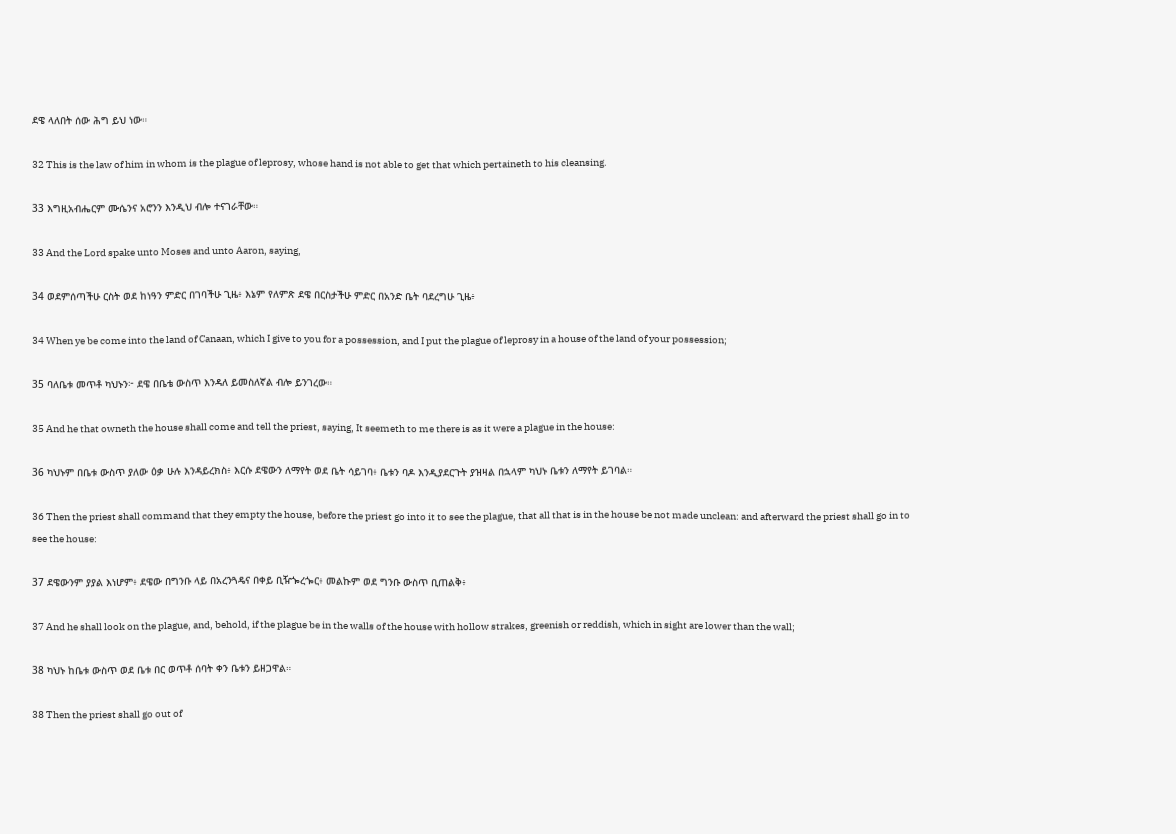ደዌ ላለበት ሰው ሕግ ይህ ነው።

32 This is the law of him in whom is the plague of leprosy, whose hand is not able to get that which pertaineth to his cleansing.

33 እግዚአብሔርም ሙሴንና አሮንን እንዲህ ብሎ ተናገራቸው።

33 And the Lord spake unto Moses and unto Aaron, saying,

34 ወደምሰጣችሁ ርስት ወደ ከነዓን ምድር በገባችሁ ጊዜ፥ እኔም የለምጽ ደዌ በርስታችሁ ምድር በአንድ ቤት ባደረግሁ ጊዜ፥

34 When ye be come into the land of Canaan, which I give to you for a possession, and I put the plague of leprosy in a house of the land of your possession;

35 ባለቤቱ መጥቶ ካህኑን፦ ደዌ በቤቴ ውስጥ እንዳለ ይመስለኛል ብሎ ይንገረው።

35 And he that owneth the house shall come and tell the priest, saying, It seemeth to me there is as it were a plague in the house:

36 ካህኑም በቤቱ ውስጥ ያለው ዕቃ ሁሉ እንዳይረክስ፥ እርሱ ደዌውን ለማየት ወደ ቤት ሳይገባ፥ ቤቱን ባዶ እንዲያደርጉት ያዝዛል በኋላም ካህኑ ቤቱን ለማየት ይገባል።

36 Then the priest shall command that they empty the house, before the priest go into it to see the plague, that all that is in the house be not made unclean: and afterward the priest shall go in to see the house:

37 ደዌውንም ያያል እነሆም፥ ደዌው በግንቡ ላይ በአረንጓዴና በቀይ ቢዥጐረጐር፥ መልኩም ወደ ግንቡ ውስጥ ቢጠልቅ፥

37 And he shall look on the plague, and, behold, if the plague be in the walls of the house with hollow strakes, greenish or reddish, which in sight are lower than the wall;

38 ካህኑ ከቤቱ ውስጥ ወደ ቤቱ በር ወጥቶ ሰባት ቀን ቤቱን ይዘጋዋል።

38 Then the priest shall go out of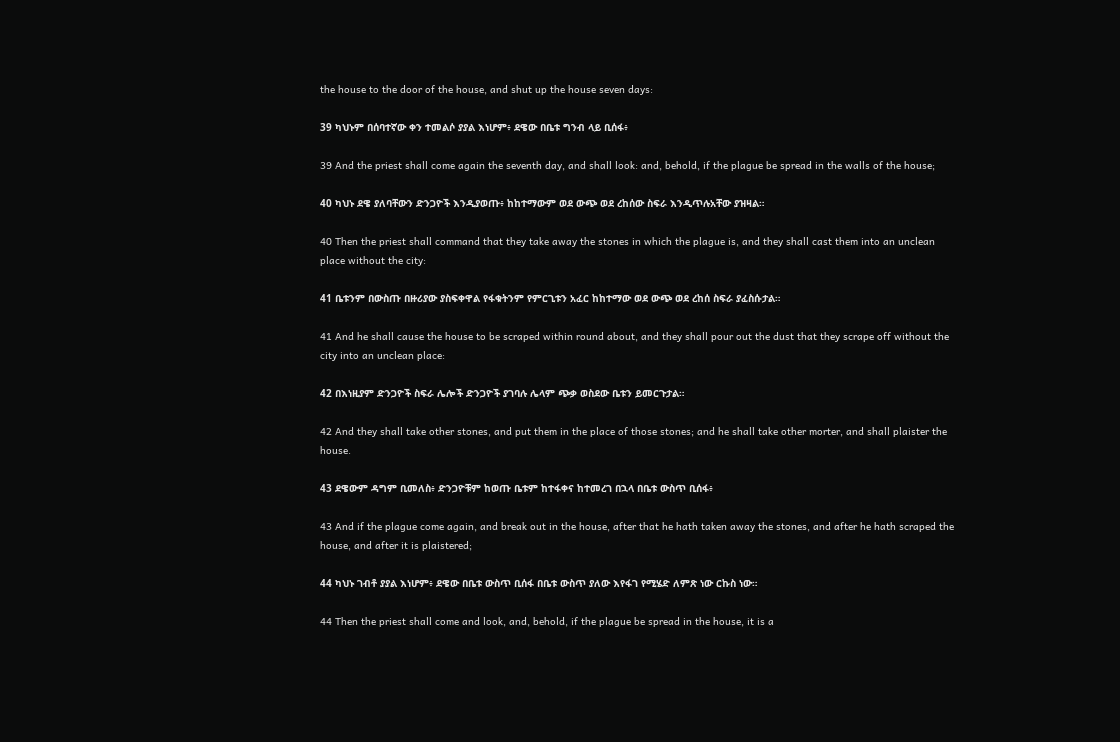the house to the door of the house, and shut up the house seven days:

39 ካህኑም በሰባተኛው ቀን ተመልሶ ያያል እነሆም፥ ደዌው በቤቱ ግንብ ላይ ቢሰፋ፥

39 And the priest shall come again the seventh day, and shall look: and, behold, if the plague be spread in the walls of the house;

40 ካህኑ ደዌ ያለባቸውን ድንጋዮች እንዲያወጡ፥ ከከተማውም ወደ ውጭ ወደ ረከሰው ስፍራ እንዲጥሉአቸው ያዝዛል።

40 Then the priest shall command that they take away the stones in which the plague is, and they shall cast them into an unclean place without the city:

41 ቤቱንም በውስጡ በዙሪያው ያስፍቀዋል የፋቁትንም የምርጊቱን አፈር ከከተማው ወደ ውጭ ወደ ረከሰ ስፍራ ያፈስሱታል።

41 And he shall cause the house to be scraped within round about, and they shall pour out the dust that they scrape off without the city into an unclean place:

42 በእነዚያም ድንጋዮች ስፍራ ሌሎች ድንጋዮች ያገባሉ ሌላም ጭቃ ወስደው ቤቱን ይመርጉታል።

42 And they shall take other stones, and put them in the place of those stones; and he shall take other morter, and shall plaister the house.

43 ደዌውም ዳግም ቢመለስ፥ ድንጋዮቹም ከወጡ ቤቱም ከተፋቀና ከተመረገ በኋላ በቤቱ ውስጥ ቢሰፋ፥

43 And if the plague come again, and break out in the house, after that he hath taken away the stones, and after he hath scraped the house, and after it is plaistered;

44 ካህኑ ገብቶ ያያል እነሆም፥ ደዌው በቤቱ ውስጥ ቢሰፋ በቤቱ ውስጥ ያለው እየፋገ የሚሄድ ለምጽ ነው ርኩስ ነው።

44 Then the priest shall come and look, and, behold, if the plague be spread in the house, it is a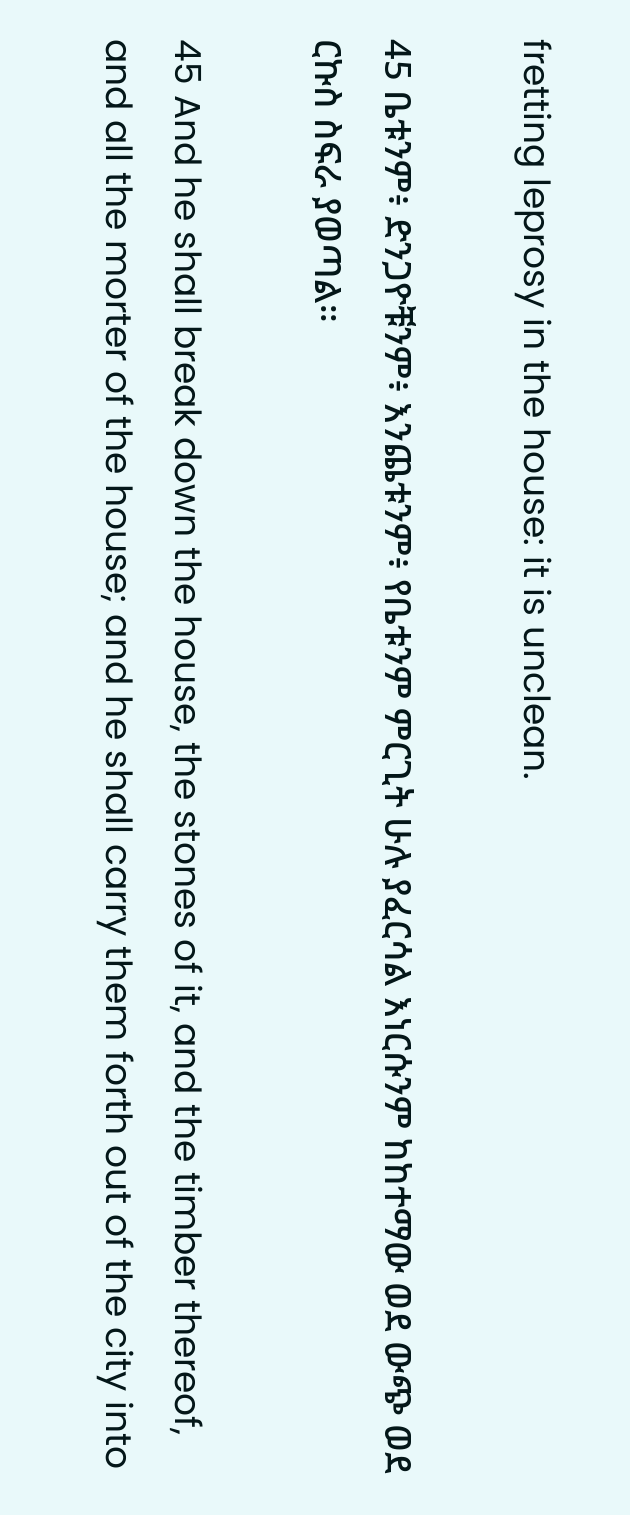fretting leprosy in the house: it is unclean.

45 ቤቱንም፥ ድንጋዮቹንም፥ እንጨቱንም፥ የቤቱንም ምርጊት ሁሉ ያፈርሳል እነርሱንም ከከተማው ወደ ውጭ ወደ ርኩስ ስፍራ ያወጣል።

45 And he shall break down the house, the stones of it, and the timber thereof, and all the morter of the house; and he shall carry them forth out of the city into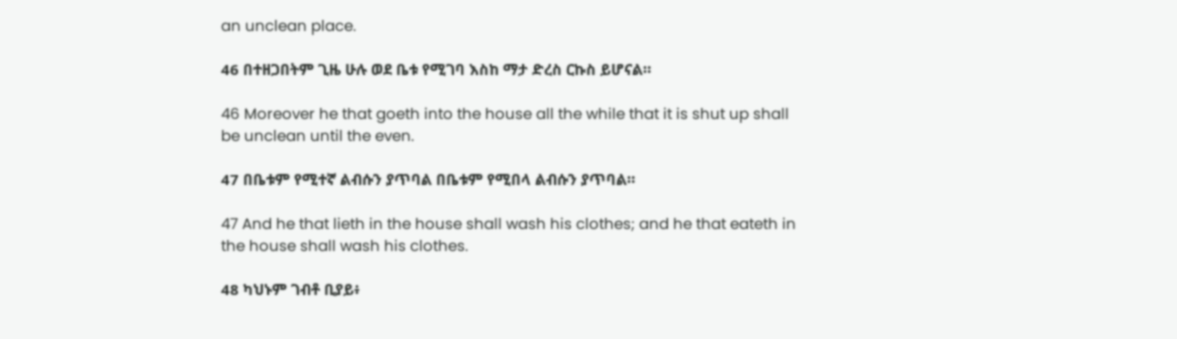an unclean place.

46 በተዘጋበትም ጊዜ ሁሉ ወደ ቤቱ የሚገባ እስከ ማታ ድረስ ርኩስ ይሆናል።

46 Moreover he that goeth into the house all the while that it is shut up shall be unclean until the even.

47 በቤቱም የሚተኛ ልብሱን ያጥባል በቤቱም የሚበላ ልብሱን ያጥባል።

47 And he that lieth in the house shall wash his clothes; and he that eateth in the house shall wash his clothes.

48 ካህኑም ገብቶ ቢያይ፥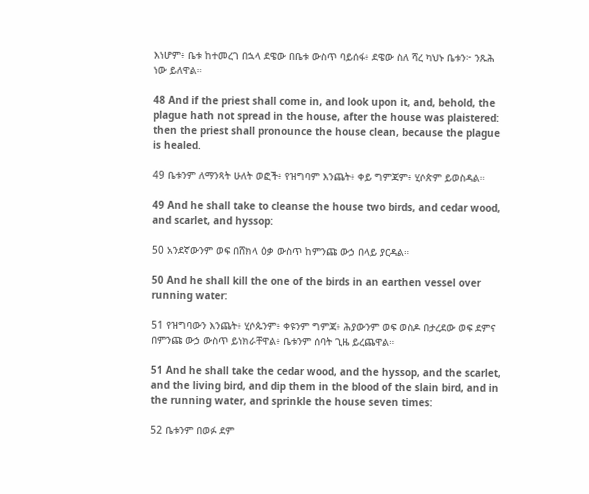እነሆም፥ ቤቱ ከተመረገ በኋላ ደዌው በቤቱ ውስጥ ባይሰፋ፥ ደዌው ስለ ሻረ ካህኑ ቤቱን፦ ንጹሕ ነው ይለዋል።

48 And if the priest shall come in, and look upon it, and, behold, the plague hath not spread in the house, after the house was plaistered: then the priest shall pronounce the house clean, because the plague is healed.

49 ቤቱንም ለማንጻት ሁለት ወፎች፥ የዝግባም እንጨት፥ ቀይ ግምጃም፥ ሂሶጵም ይወስዳል።

49 And he shall take to cleanse the house two birds, and cedar wood, and scarlet, and hyssop:

50 አንደኛውንም ወፍ በሸክላ ዕቃ ውስጥ ከምንጩ ውኃ በላይ ያርዳል።

50 And he shall kill the one of the birds in an earthen vessel over running water:

51 የዝግባውን እንጨት፥ ሂሶጱንም፥ ቀዩንም ግምጃ፥ ሕያውንም ወፍ ወስዶ በታረደው ወፍ ደምና በምንጩ ውኃ ውስጥ ይነክራቸዋል፥ ቤቱንም ሰባት ጊዜ ይረጨዋል።

51 And he shall take the cedar wood, and the hyssop, and the scarlet, and the living bird, and dip them in the blood of the slain bird, and in the running water, and sprinkle the house seven times:

52 ቤቱንም በወፉ ደም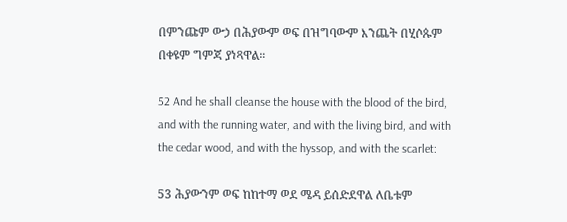በምንጩም ውኃ በሕያውም ወፍ በዝግባውም እንጨት በሂሶጱም በቀዩም ግምጃ ያነጻዋል።

52 And he shall cleanse the house with the blood of the bird, and with the running water, and with the living bird, and with the cedar wood, and with the hyssop, and with the scarlet:

53 ሕያውንም ወፍ ከከተማ ወደ ሜዳ ይሰድደዋል ለቤቱም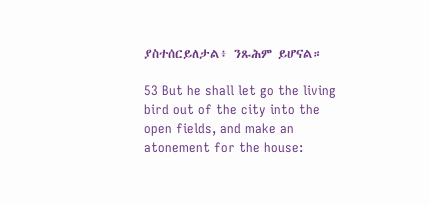ያስተሰርይለታል፥ ንጹሕም ይሆናል።

53 But he shall let go the living bird out of the city into the open fields, and make an atonement for the house: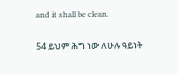and it shall be clean.

54 ይህም ሕግ ነው ለሁሉ ዓይነት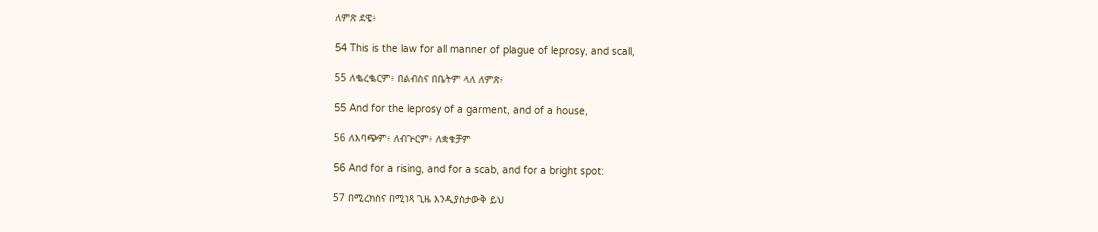ለምጽ ደዌ፥

54 This is the law for all manner of plague of leprosy, and scall,

55 ለቈረቈርም፥ በልብስና በቤትም ላለ ለምጽ፥

55 And for the leprosy of a garment, and of a house,

56 ለእባጭም፥ ለብጕርም፥ ለቋቁቻም

56 And for a rising, and for a scab, and for a bright spot:

57 በሚረክስና በሚነጻ ጊዜ እንዲያስታውቅ ይህ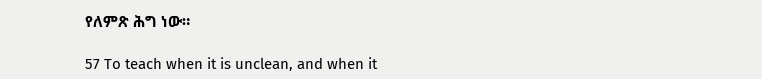የለምጽ ሕግ ነው።

57 To teach when it is unclean, and when it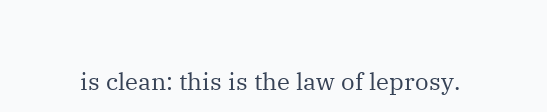is clean: this is the law of leprosy.